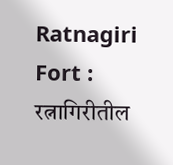Ratnagiri Fort : रत्नागिरीतील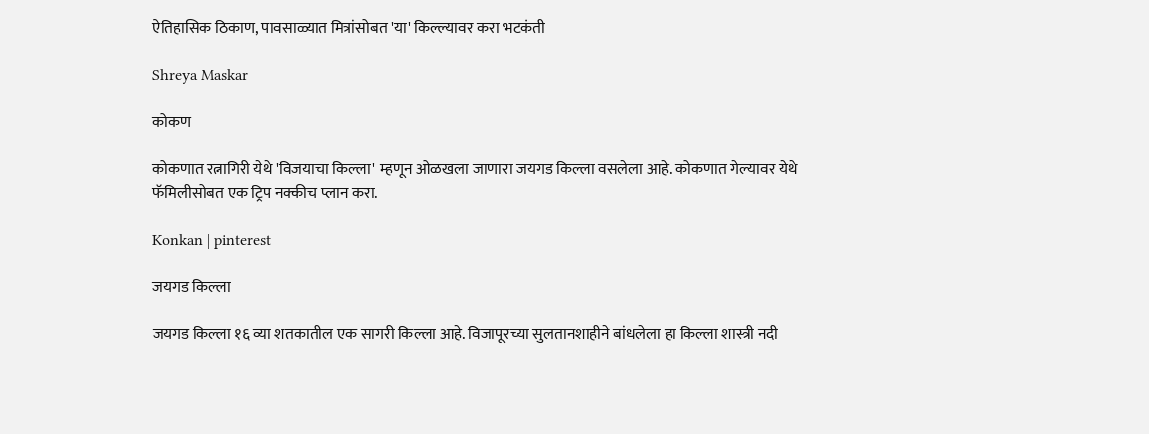ऐतिहासिक ठिकाण, पावसाळ्यात मित्रांसोबत 'या' किल्ल्यावर करा भटकंती

Shreya Maskar

कोकण

कोकणात रत्नागिरी येथे 'विजयाचा किल्ला' म्हणून ओळखला जाणारा जयगड किल्ला वसलेला आहे. कोकणात गेल्यावर येथे फॅमिलीसोबत एक ट्रिप नक्कीच प्लान करा.

Konkan | pinterest

जयगड किल्ला

जयगड किल्ला १६ व्या शतकातील एक सागरी किल्ला आहे. विजापूरच्या सुलतानशाहीने बांधलेला हा किल्ला शास्त्री नदी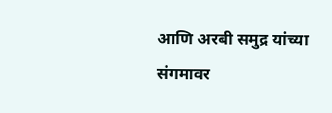आणि अरबी समुद्र यांच्या संगमावर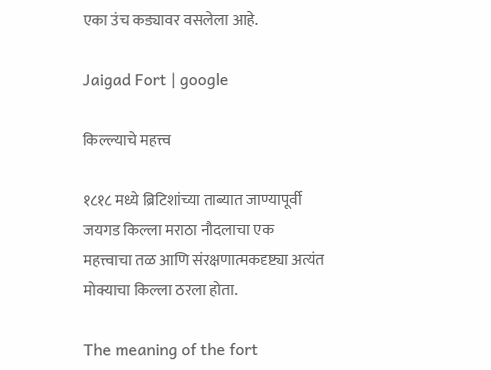एका उंच कड्यावर वसलेला आहे.

Jaigad Fort | google

किल्ल्याचे महत्त्व

१८१८ मध्ये ब्रिटिशांच्या ताब्यात जाण्यापूर्वी जयगड किल्ला मराठा नौदलाचा एक महत्त्वाचा तळ आणि संरक्षणात्मकदृष्ट्या अत्यंत मोक्याचा किल्ला ठरला होता.

The meaning of the fort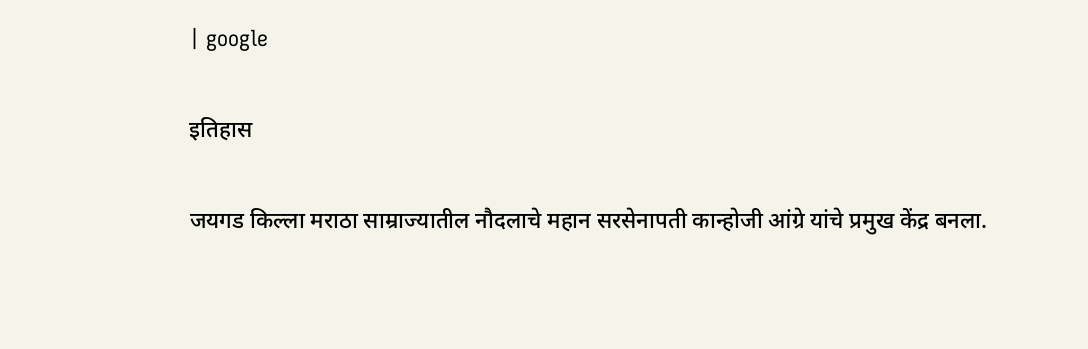| google

इतिहास

जयगड किल्ला मराठा साम्राज्यातील नौदलाचे महान सरसेनापती कान्होजी आंग्रे यांचे प्रमुख केंद्र बनला.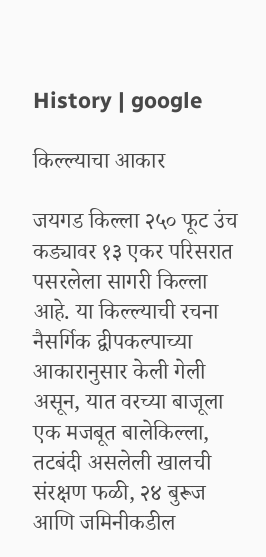History | google

किल्ल्याचा आकार

जयगड किल्ला २५० फूट उंच कड्यावर १३ एकर परिसरात पसरलेला सागरी किल्ला आहे. या किल्ल्याची रचना नैसर्गिक द्वीपकल्पाच्या आकारानुसार केली गेली असून, यात वरच्या बाजूला एक मजबूत बालेकिल्ला, तटबंदी असलेली खालची संरक्षण फळी, २४ बुरूज आणि जमिनीकडील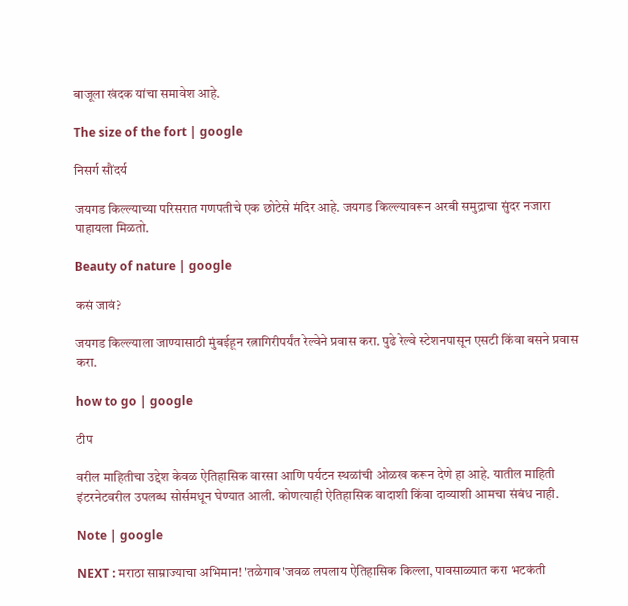बाजूला खंदक यांचा समावेश आहे.

The size of the fort | google

निसर्ग सौंदर्य

जयगड किल्ल्याच्या परिसरात गणपतीचे एक छोटेसे मंदिर आहे. जयगड किल्ल्यावरून अरबी समुद्राचा सुंदर नजारा पाहायला मिळतो.

Beauty of nature | google

कसं जावं?

जयगड किल्ल्याला जाण्यासाठी मुंबईहून रत्नागिरीपर्यंत रेल्वेने प्रवास करा. पुढे रेल्वे स्टेशनपासून एसटी किंवा बसने प्रवास करा.

how to go | google

टीप

वरील माहितीचा उद्देश केवळ ऐतिहासिक वारसा आणि पर्यटन स्थळांची ओळख करून देणे हा आहे. यातील माहिती इंटरनेटवरील उपलब्ध सोर्समधून घेण्यात आली. कोणत्याही ऐतिहासिक वादाशी किंवा दाव्याशी आमचा संबंध नाही.

Note | google

NEXT : मराठा साम्राज्याचा अभिमान! 'तळेगाव'जवळ लपलाय ऐतिहासिक किल्ला, पावसाळ्यात करा भटकंती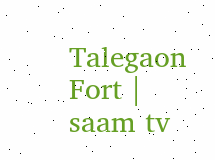Talegaon Fort | saam tv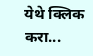येथे क्लिक करा...